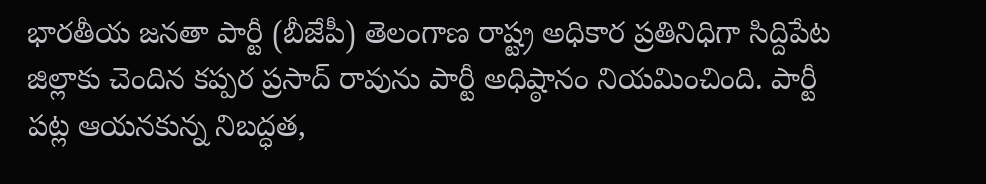భారతీయ జనతా పార్టీ (బీజేపీ) తెలంగాణ రాష్ట్ర అధికార ప్రతినిధిగా సిద్దిపేట జిల్లాకు చెందిన కప్పర ప్రసాద్ రావును పార్టీ అధిష్ఠానం నియమించింది. పార్టీ పట్ల ఆయనకున్న నిబద్ధత,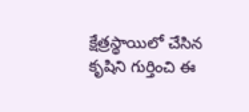క్షేత్రస్థాయిలో చేసిన కృషిని గుర్తించి ఈ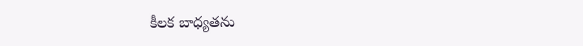కీలక బాధ్యతను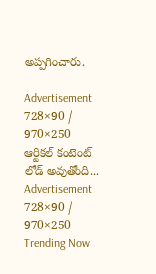అప్పగించారు.

Advertisement
728×90 / 970×250
ఆర్టికల్ కంటెంట్ లోడ్ అవుతోంది...
Advertisement
728×90 / 970×250
Trending Now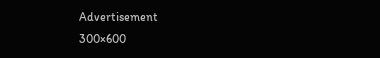Advertisement
300×600